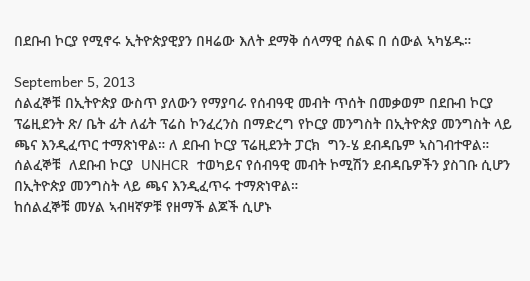በደቡብ ኮርያ የሚኖሩ ኢትዮጵያዊያን በዛሬው እለት ደማቅ ሰላማዊ ሰልፍ በ ሰውል ኣካሄዱ።

September 5, 2013
ሰልፈኞቹ በኢትዮጵያ ውስጥ ያለውን የማያባራ የሰብዓዊ መብት ጥሰት በመቃወም በደቡብ ኮርያ ፕሬዚደንት ጽ/ ቤት ፊት ለፊት ፕሬስ ኮንፈረንስ በማድረግ የኮርያ መንግስት በኢትዮጵያ መንግስት ላይ ጫና እንዲፈጥር ተማጽነዋል። ለ ደቡብ ኮርያ ፕሬዚደንት ፓርክ  ግን-ሄ ደብዳቤም ኣስገብተዋል።
ሰልፈኞቹ  ለደቡብ ኮርያ  UNHCR  ተወካይና የሰብዓዊ መብት ኮሚሽን ደብዳቤዎችን ያስገቡ ሲሆን በኢትዮጵያ መንግስት ላይ ጫና እንዲፈጥሩ ተማጽነዋል።
ከሰልፈኞቹ መሃል ኣብዛኛዎቹ የዘማች ልጆች ሲሆኑ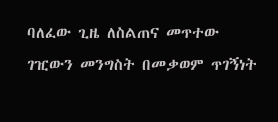ባለፈው ጊዜ ለስልጠና መጥተው ገዢውን መንግስት በመቃወም ጥገኝነት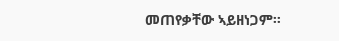መጠየቃቸው ኣይዘነጋም።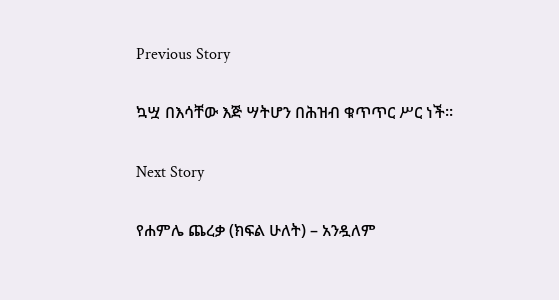Previous Story

ኳሧ በእሳቸው እጅ ሣትሆን በሕዝብ ቁጥጥር ሥር ነች።

Next Story

የሐምሌ ጨረቃ (ክፍል ሁለት) – አንዷለም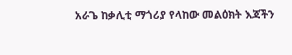አራጌ ከቃሊቲ ማጎሪያ የላከው መልዕክት እጃችን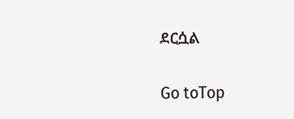ደርሷል

Go toTop